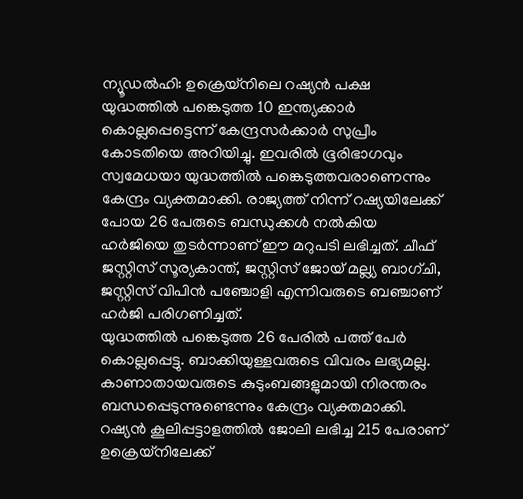ന്യൂഡൽഹി: ഉക്രെയ്നിലെ റഷ്യൻ പക്ഷ യുദ്ധത്തിൽ പങ്കെടുത്ത 10 ഇന്ത്യക്കാർ കൊല്ലപ്പെട്ടെന്ന് കേന്ദ്രസർക്കാർ സുപ്രീം കോടതിയെ അറിയിച്ചു. ഇവരിൽ ഭൂരിഭാഗവും സ്വമേധയാ യുദ്ധത്തിൽ പങ്കെടുത്തവരാണെന്നും കേന്ദ്രം വ്യക്തമാക്കി. രാജ്യത്ത് നിന്ന് റഷ്യയിലേക്ക് പോയ 26 പേരുടെ ബന്ധുക്കൾ നൽകിയ ഹർജിയെ തുടർന്നാണ് ഈ മറുപടി ലഭിച്ചത്. ചീഫ് ജസ്റ്റിസ് സൂര്യകാന്ത്, ജസ്റ്റിസ് ജോയ് മല്ല്യ ബാഗ്ചി, ജസ്റ്റിസ് വിപിൻ പഞ്ചോളി എന്നിവരുടെ ബഞ്ചാണ് ഹർജി പരിഗണിച്ചത്.
യുദ്ധത്തിൽ പങ്കെടുത്ത 26 പേരിൽ പത്ത് പേർ കൊല്ലപ്പെട്ടു. ബാക്കിയുള്ളവരുടെ വിവരം ലഭ്യമല്ല. കാണാതായവരുടെ കുടുംബങ്ങളുമായി നിരന്തരം ബന്ധപ്പെടുന്നുണ്ടെന്നും കേന്ദ്രം വ്യക്തമാക്കി. റഷ്യൻ കൂലിപ്പട്ടാളത്തിൽ ജോലി ലഭിച്ച 215 പേരാണ് ഉക്രെയ്നിലേക്ക്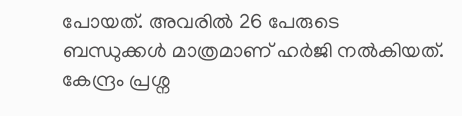പോയത്. അവരിൽ 26 പേരുടെ ബന്ധുക്കൾ മാത്രമാണ് ഹർജി നൽകിയത്. കേന്ദ്രം പ്രശ്ന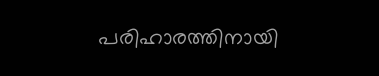പരിഹാരത്തിനായി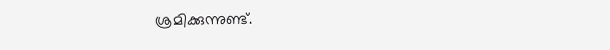ശ്രമിക്കുന്നുണ്ട്.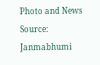Photo and News Source: Janmabhumi